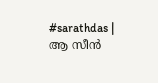#sarathdas | ആ സീൻ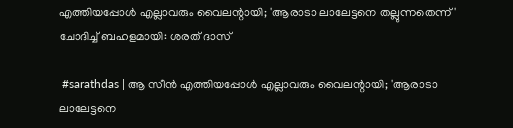എത്തിയപ്പോൾ എല്ലാവരും വൈലന്റായി; 'ആരാടാ ലാലേട്ടനെ തല്ലുന്നതെന്ന്' ചോദിച്ച് ബഹളമായി: ശരത് ദാസ്

 #sarathdas | ആ സീൻ എത്തിയപ്പോൾ എല്ലാവരും വൈലന്റായി; 'ആരാടാ ലാലേട്ടനെ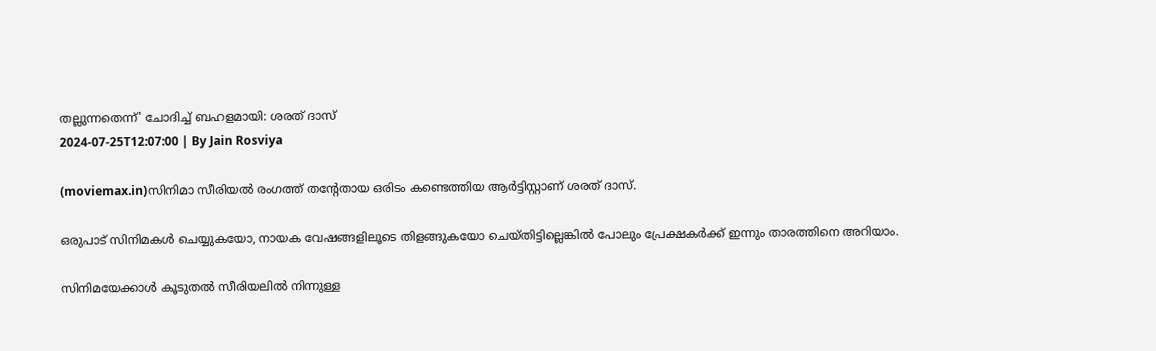തല്ലുന്നതെന്ന്' ചോദിച്ച് ബഹളമായി: ശരത് ദാസ്
2024-07-25T12:07:00 | By Jain Rosviya

(moviemax.in)സിനിമാ സീരിയൽ രംഗത്ത് തന്റേതായ ഒരിടം കണ്ടെത്തിയ ആർട്ടിസ്റ്റാണ് ശരത് ദാസ്.

ഒരുപാട് സിനിമകൾ ചെയ്യുകയോ, നായക വേഷങ്ങളിലൂടെ തിളങ്ങുകയോ ചെയ്തിട്ടില്ലെങ്കിൽ പോലും പ്രേക്ഷകർക്ക് ഇന്നും താരത്തിനെ അറിയാം.

സിനിമയേക്കാൾ കൂടുതൽ സീരിയലിൽ നിന്നുള്ള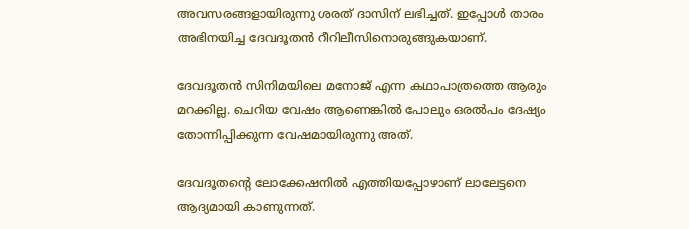അവസരങ്ങളായിരുന്നു ശരത് ദാസിന് ലഭിച്ചത്. ഇപ്പോൾ താരം അഭിനയിച്ച ദേവദൂതൻ റീറിലീസിനൊരുങ്ങുകയാണ്.

ദേവദൂതൻ സിനിമയിലെ മനോജ് എന്ന കഥാപാത്രത്തെ ആരും മറക്കില്ല. ചെറിയ വേഷം ആണെങ്കിൽ പോലും ഒരൽപം ദേഷ്യം തോന്നിപ്പിക്കുന്ന വേഷമായിരുന്നു അത്.

ദേവദൂതന്റെ ലോക്കേഷനിൽ എത്തിയപ്പോഴാണ് ലാലേട്ടനെ ആദ്യമായി കാണുന്നത്.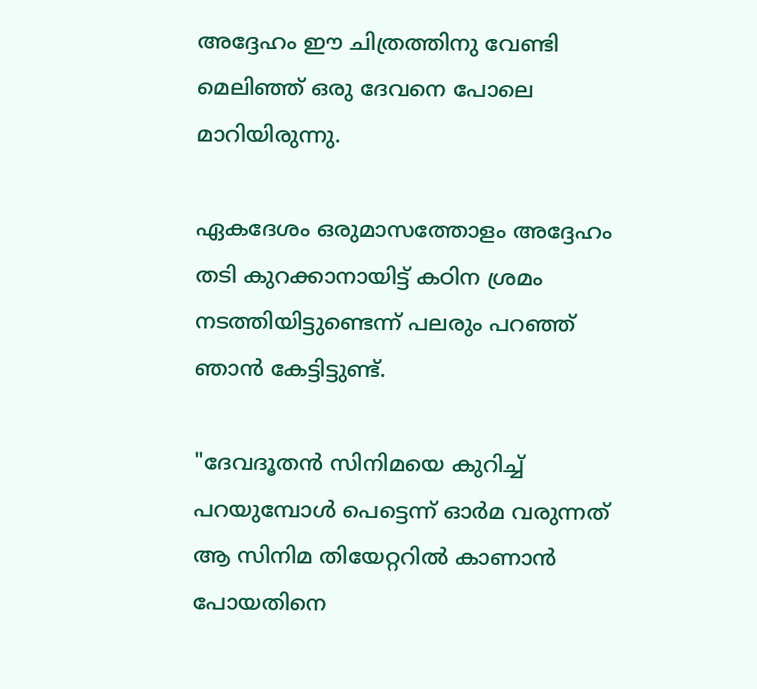അദ്ദേഹം ഈ ചിത്രത്തിനു വേണ്ടി മെലിഞ്ഞ് ഒരു ദേവനെ പോലെ മാറിയിരുന്നു.

ഏകദേശം ഒരുമാസത്തോളം അദ്ദേഹം തടി കുറക്കാനായിട്ട് കഠിന ശ്രമം നടത്തിയിട്ടുണ്ടെന്ന് പലരും പറഞ്ഞ് ഞാൻ കേട്ടിട്ടുണ്ട്.

"ദേവദൂതൻ സിനിമയെ കുറിച്ച് പറയുമ്പോൾ പെട്ടെന്ന് ഓർമ വരുന്നത് ആ സിനിമ തിയേറ്ററിൽ കാണാൻ പോയതിനെ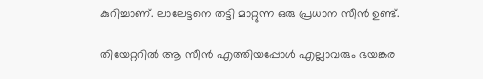കുറിച്ചാണ്. ലാലേട്ടനെ തട്ടി മാറ്റുന്ന ഒരു പ്രധാന സീൻ ഉണ്ട്.

തിയേറ്ററിൽ ആ സീൻ എത്തിയപ്പോൾ എല്ലാവരും ഭയങ്കര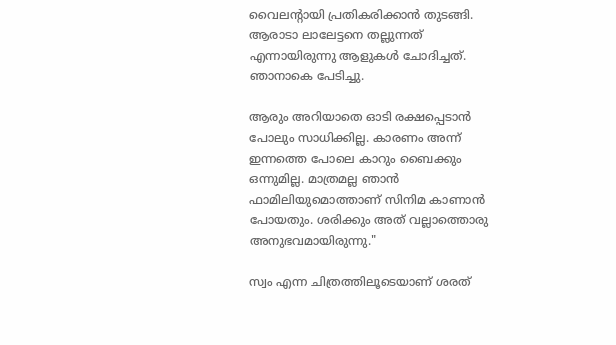വൈലന്റായി പ്രതികരിക്കാൻ തുടങ്ങി. ആരാടാ ലാലേട്ടനെ തല്ലുന്നത് എന്നായിരുന്നു ആളുകൾ ചോദിച്ചത്. ഞാനാകെ പേടിച്ചു.

ആരും അറിയാതെ ഓടി രക്ഷപ്പെടാൻ പോലും സാധിക്കില്ല. കാരണം അന്ന് ഇന്നത്തെ പോലെ കാറും ബൈക്കും ഒന്നുമില്ല. മാത്രമല്ല ഞാൻ ഫാമിലിയുമൊത്താണ് സിനിമ കാണാൻ പോയതും. ശരിക്കും അത് വല്ലാത്തൊരു അനുഭവമായിരുന്നു."

സ്വം എന്ന ചിത്രത്തിലൂടെയാണ് ശരത്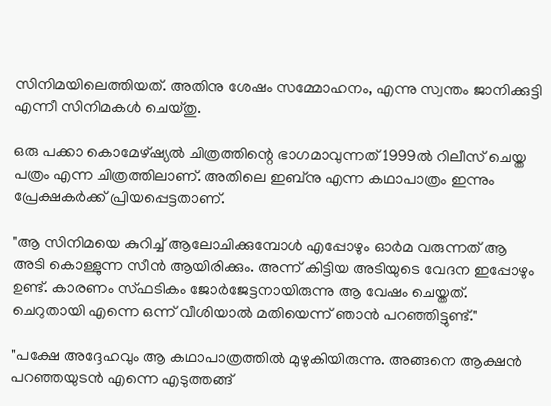സിനിമയിലെത്തിയത്. അതിനു ശേഷം സമ്മോഹനം, എന്നു സ്വന്തം ജാനിക്കുട്ടി എന്നീ സിനിമകൾ ചെയ്തു.

ഒരു പക്കാ കൊമേഴ്ഷ്യൽ ചിത്രത്തിന്റെ ഭാഗമാവുന്നത് 1999ൽ റിലീസ് ചെയ്ത പത്രം എന്ന ചിത്രത്തിലാണ്. അതിലെ ഇബ്നു എന്ന കഥാപാത്രം ഇന്നും പ്രേക്ഷകർക്ക് പ്രിയപ്പെട്ടതാണ്.

"ആ സിനിമയെ കുറിച്ച് ആലോചിക്കുമ്പോൾ എപ്പോഴും ഓർമ വരുന്നത് ആ അടി കൊള്ളുന്ന സീൻ ആയിരിക്കും. അന്ന് കിട്ടിയ അടിയുടെ വേദന ഇപ്പോഴും ഉണ്ട്. കാരണം സ്ഫടികം ജോർജേട്ടനായിരുന്നു ആ വേഷം ചെയ്തത്. ചെറുതായി എന്നെ ഒന്ന് വീശിയാൽ മതിയെന്ന് ഞാൻ പറഞ്ഞിട്ടുണ്ട്."

"പക്ഷേ അദ്ദേഹവും ആ കഥാപാത്രത്തിൽ മുഴുകിയിരുന്നു. അങ്ങനെ ആക്ഷൻ പറഞ്ഞയുടൻ എന്നെ എടുത്തങ്ങ്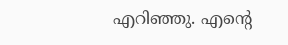എറിഞ്ഞു. എന്റെ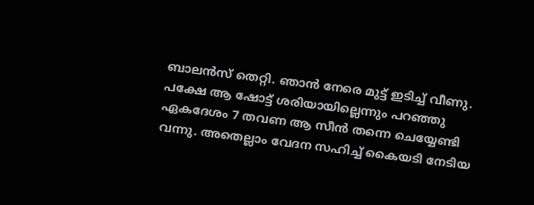ബാലൻസ് തെറ്റി. ഞാൻ നേരെ മുട്ട് ഇടിച്ച് വീണു. പക്ഷേ ആ ഷോട്ട് ശരിയായില്ലെന്നും പറഞ്ഞു ഏകദേശം 7 തവണ ആ സീൻ തന്നെ ചെയ്യേണ്ടി വന്നു. അതെല്ലാം വേദന സഹിച്ച് കൈയടി നേടിയ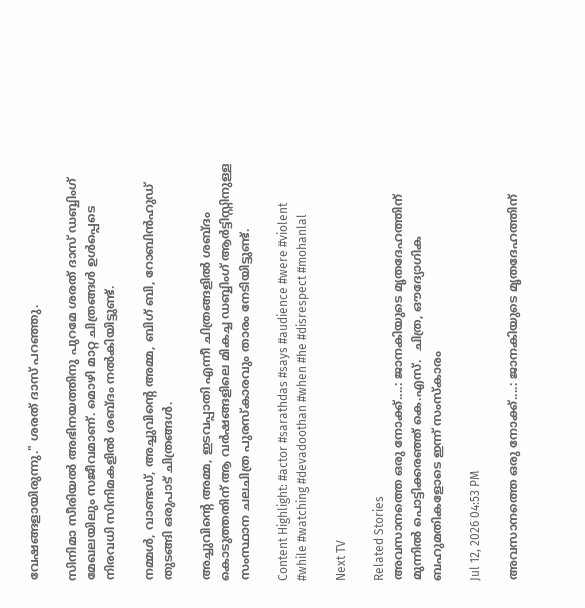വേഷങ്ങളായിരുന്നു." ശരത് ദാസ് പറഞ്ഞു.

സിനിമാ സീരിയൽ അഭിനയത്തിനു പുറമേ ശരത് ദാസ് ഡബ്ബിംഗ് മേഖലയിലും സജീവമാണ്. മൊഴി മാറ്റ ചിത്രങ്ങൾ ഉൾപ്പെടെ നിരവധി സിനിമകളിൽ ശബ്ദം നൽകിയിട്ടുണ്ട്.

നമ്മൾ, വാണ്ടഡ്, അച്ചുവിന്റെ അമ്മ, ബിഗ് ബി, റോബിൻഹുഡ് തുടങ്ങി ഒരുപാട് ചിത്രങ്ങൾ.

അച്ചുവിന്റെ അമ്മ, ഇടവപ്പാതി എന്നീ ചിത്രങ്ങളിൽ ശബ്ദം കൊടുത്തതിന് ആ വർഷങ്ങളിലെ മികച്ച ഡബ്ബിംഗ് ആർട്ടിസ്റ്റിനുള്ള സംസ്ഥാന ചലചിത്ര പുരസ്കാരവും താരം നേടിയിട്ടുണ്ട്.

Content Highlight: #actor #sarathdas #says #audience #were #violent #while #watching #devadoothan #when #he #disrespect #mohanlal

Next TV

Related Stories
അവസാനത്തെ ഒരു നോക്ക്....: ജാനകിയുടെ മൃതദേഹത്തിന് മുന്നിൽ പൊട്ടിക്കരഞ്ഞ് കെ.എസ്.  ചിത്ര, ഔദ്യോഗിക ബഹുമതികളോടെ ഇന്ന് സംസ്കാരം

Jul 12, 2026 04:53 PM

അവസാനത്തെ ഒരു നോക്ക്....: ജാനകിയുടെ മൃതദേഹത്തിന്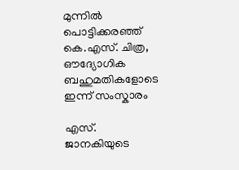മുന്നിൽ പൊട്ടിക്കരഞ്ഞ് കെ.എസ്. ചിത്ര, ഔദ്യോഗിക ബഹുമതികളോടെ ഇന്ന് സംസ്കാരം

എസ്. ജാനകിയുടെ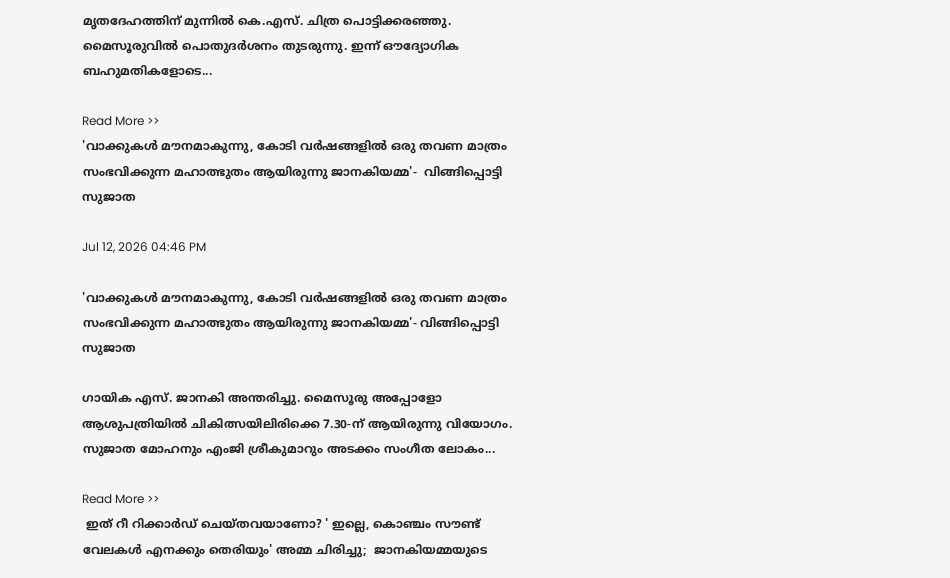മൃതദേഹത്തിന് മുന്നിൽ കെ.എസ്. ചിത്ര പൊട്ടിക്കരഞ്ഞു. മൈസൂരുവിൽ പൊതുദർശനം തുടരുന്നു. ഇന്ന് ഔദ്യോഗിക ബഹുമതികളോടെ...

Read More >>
'വാക്കുകൾ മൗനമാകുന്നു, കോടി വർഷങ്ങളിൽ ഒരു തവണ മാത്രം സംഭവിക്കുന്ന മഹാത്ഭുതം ആയിരുന്നു ജാനകിയമ്മ'-  വിങ്ങിപ്പൊട്ടി സുജാത

Jul 12, 2026 04:46 PM

'വാക്കുകൾ മൗനമാകുന്നു, കോടി വർഷങ്ങളിൽ ഒരു തവണ മാത്രം സംഭവിക്കുന്ന മഹാത്ഭുതം ആയിരുന്നു ജാനകിയമ്മ'- വിങ്ങിപ്പൊട്ടി സുജാത

ഗായിക എസ്. ജാനകി അന്തരിച്ചു. മൈസൂരു അപ്പോളോ ആശുപത്രിയിൽ ചികിത്സയിലിരിക്കെ 7.30-ന് ആയിരുന്നു വിയോഗം. സുജാത മോഹനും എംജി ശ്രീകുമാറും അടക്കം സംഗീത ലോകം...

Read More >>
 ഇത് റീ റിക്കാർഡ് ചെയ്തവയാണോ? ' ഇല്ലെ, കൊഞ്ചം സൗണ്ട് വേലകൾ എനക്കും തെരിയും' അമ്മ ചിരിച്ചു;  ജാനകിയമ്മയുടെ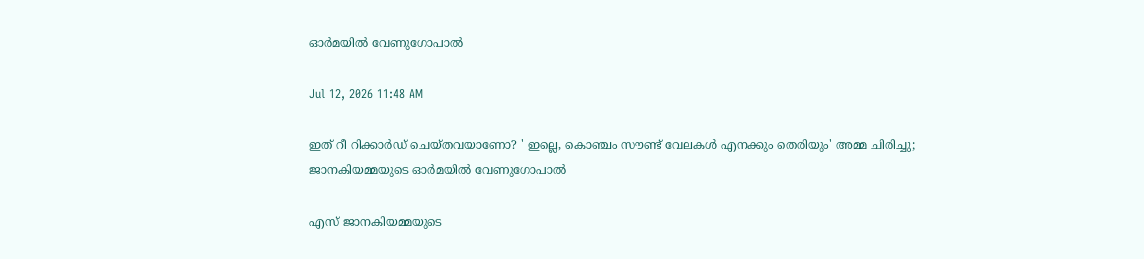ഓർമയിൽ വേണുഗോപാൽ

Jul 12, 2026 11:48 AM

ഇത് റീ റിക്കാർഡ് ചെയ്തവയാണോ? ' ഇല്ലെ, കൊഞ്ചം സൗണ്ട് വേലകൾ എനക്കും തെരിയും' അമ്മ ചിരിച്ചു; ജാനകിയമ്മയുടെ ഓർമയിൽ വേണുഗോപാൽ

എസ് ജാനകിയമ്മയുടെ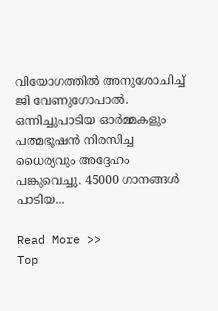വിയോഗത്തിൽ അനുശോചിച്ച് ജി വേണുഗോപാൽ. ഒന്നിച്ചുപാടിയ ഓർമ്മകളും പത്മഭൂഷൻ നിരസിച്ച ധൈര്യവും അദ്ദേഹം പങ്കുവെച്ചു. 45000 ഗാനങ്ങൾ പാടിയ...

Read More >>
Top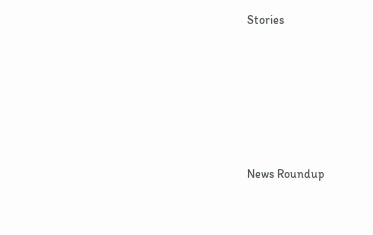Stories










News Roundup